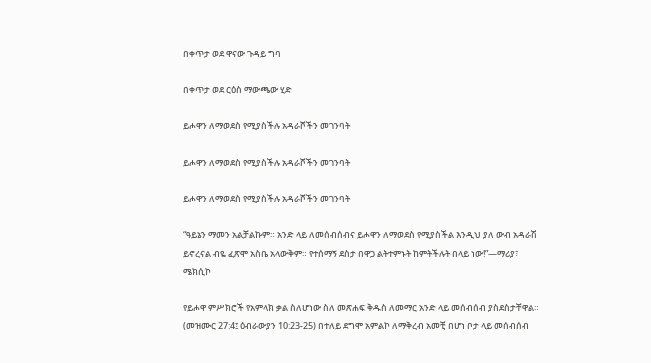በቀጥታ ወደ ዋናው ጉዳይ ግባ

በቀጥታ ወደ ርዕስ ማውጫው ሂድ

ይሖዋን ለማወደስ የሚያስችሉ አዳራሾችን መገንባት

ይሖዋን ለማወደስ የሚያስችሉ አዳራሾችን መገንባት

ይሖዋን ለማወደስ የሚያስችሉ አዳራሾችን መገንባት

“ዓይኔን ማመን አልቻልኩም። አንድ ላይ ለመሰብሰብና ይሖዋን ለማወደስ የሚያስችል እንዲህ ያለ ውብ አዳራሽ ይኖረናል ብዬ ፈጽሞ አስቤ አላውቅም። የተሰማኝ ደስታ በዋጋ ልትተምኑት ከምትችሉት በላይ ነው!”—ማሪያ፣ ሜክሲኮ

የይሖዋ ምሥክሮች የአምላክ ቃል ስለሆነው ስለ መጽሐፍ ቅዱስ ለመማር አንድ ላይ መሰብሰብ ያስደስታቸዋል። (መዝሙር 27:4፤ ዕብራውያን 10:23-25) በተለይ ደግሞ አምልኮ ለማቅረብ አመቺ በሆነ ቦታ ላይ መሰብሰብ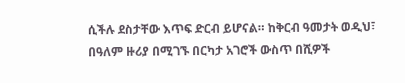ሲችሉ ደስታቸው እጥፍ ድርብ ይሆናል። ከቅርብ ዓመታት ወዲህ፣ በዓለም ዙሪያ በሚገኙ በርካታ አገሮች ውስጥ በሺዎች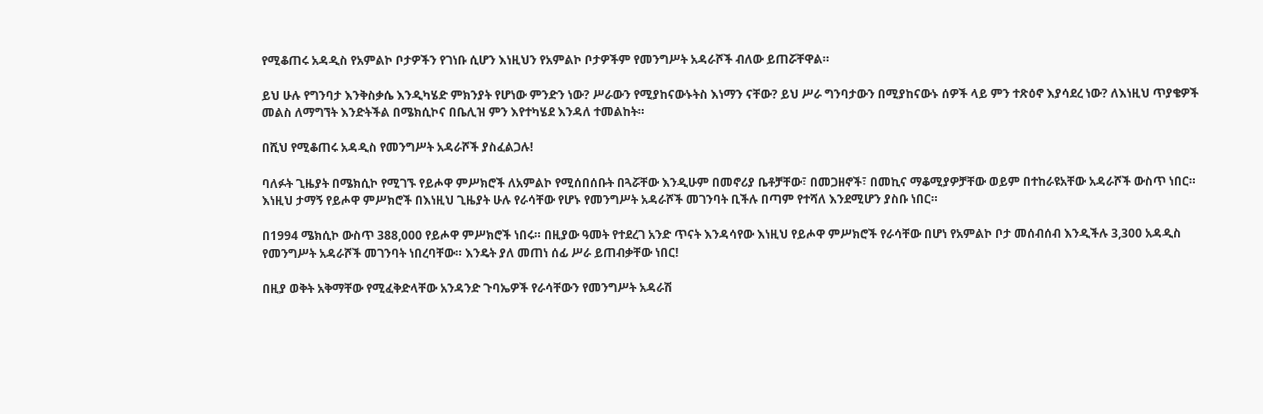የሚቆጠሩ አዳዲስ የአምልኮ ቦታዎችን የገነቡ ሲሆን እነዚህን የአምልኮ ቦታዎችም የመንግሥት አዳራሾች ብለው ይጠሯቸዋል።

ይህ ሁሉ የግንባታ እንቅስቃሴ እንዲካሄድ ምክንያት የሆነው ምንድን ነው? ሥራውን የሚያከናውኑትስ እነማን ናቸው? ይህ ሥራ ግንባታውን በሚያከናውኑ ሰዎች ላይ ምን ተጽዕኖ እያሳደረ ነው? ለእነዚህ ጥያቄዎች መልስ ለማግኘት እንድትችል በሜክሲኮና በቤሊዝ ምን እየተካሄደ እንዳለ ተመልከት።

በሺህ የሚቆጠሩ አዳዲስ የመንግሥት አዳራሾች ያስፈልጋሉ!

ባለፉት ጊዜያት በሜክሲኮ የሚገኙ የይሖዋ ምሥክሮች ለአምልኮ የሚሰበሰቡት በጓሯቸው እንዲሁም በመኖሪያ ቤቶቻቸው፣ በመጋዘኖች፣ በመኪና ማቆሚያዎቻቸው ወይም በተከራዩአቸው አዳራሾች ውስጥ ነበር። እነዚህ ታማኝ የይሖዋ ምሥክሮች በእነዚህ ጊዜያት ሁሉ የራሳቸው የሆኑ የመንግሥት አዳራሾች መገንባት ቢችሉ በጣም የተሻለ እንደሚሆን ያስቡ ነበር።

በ1994 ሜክሲኮ ውስጥ 388,000 የይሖዋ ምሥክሮች ነበሩ። በዚያው ዓመት የተደረገ አንድ ጥናት እንዳሳየው እነዚህ የይሖዋ ምሥክሮች የራሳቸው በሆነ የአምልኮ ቦታ መሰብሰብ እንዲችሉ 3,300 አዳዲስ የመንግሥት አዳራሾች መገንባት ነበረባቸው። እንዴት ያለ መጠነ ሰፊ ሥራ ይጠብቃቸው ነበር!

በዚያ ወቅት አቅማቸው የሚፈቅድላቸው አንዳንድ ጉባኤዎች የራሳቸውን የመንግሥት አዳራሽ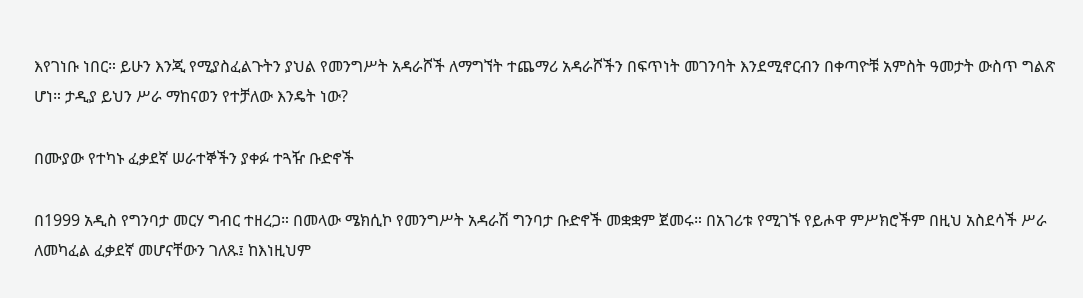እየገነቡ ነበር። ይሁን እንጂ የሚያስፈልጉትን ያህል የመንግሥት አዳራሾች ለማግኘት ተጨማሪ አዳራሾችን በፍጥነት መገንባት እንደሚኖርብን በቀጣዮቹ አምስት ዓመታት ውስጥ ግልጽ ሆነ። ታዲያ ይህን ሥራ ማከናወን የተቻለው እንዴት ነው?

በሙያው የተካኑ ፈቃደኛ ሠራተኞችን ያቀፉ ተጓዥ ቡድኖች

በ1999 አዲስ የግንባታ መርሃ ግብር ተዘረጋ። በመላው ሜክሲኮ የመንግሥት አዳራሽ ግንባታ ቡድኖች መቋቋም ጀመሩ። በአገሪቱ የሚገኙ የይሖዋ ምሥክሮችም በዚህ አስደሳች ሥራ ለመካፈል ፈቃደኛ መሆናቸውን ገለጹ፤ ከእነዚህም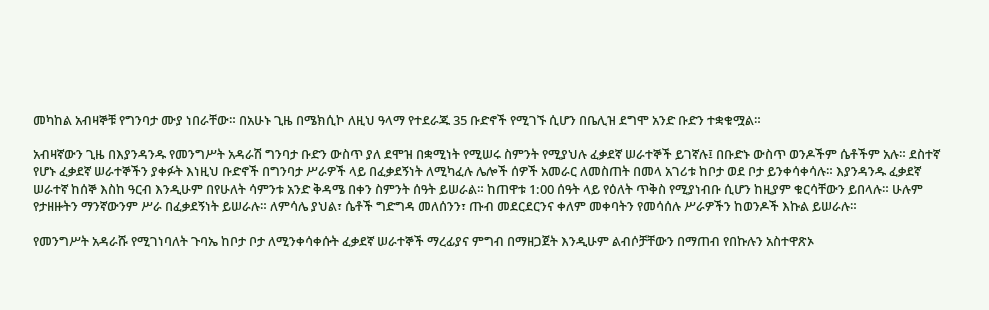መካከል አብዛኞቹ የግንባታ ሙያ ነበራቸው። በአሁኑ ጊዜ በሜክሲኮ ለዚህ ዓላማ የተደራጁ 35 ቡድኖች የሚገኙ ሲሆን በቤሊዝ ደግሞ አንድ ቡድን ተቋቁሟል።

አብዛኛውን ጊዜ በእያንዳንዱ የመንግሥት አዳራሽ ግንባታ ቡድን ውስጥ ያለ ደሞዝ በቋሚነት የሚሠሩ ስምንት የሚያህሉ ፈቃደኛ ሠራተኞች ይገኛሉ፤ በቡድኑ ውስጥ ወንዶችም ሴቶችም አሉ። ደስተኛ የሆኑ ፈቃደኛ ሠራተኞችን ያቀፉት እነዚህ ቡድኖች በግንባታ ሥራዎች ላይ በፈቃደኝነት ለሚካፈሉ ሌሎች ሰዎች አመራር ለመስጠት በመላ አገሪቱ ከቦታ ወደ ቦታ ይንቀሳቀሳሉ። እያንዳንዱ ፈቃደኛ ሠራተኛ ከሰኞ እስከ ዓርብ እንዲሁም በየሁለት ሳምንቱ አንድ ቅዳሜ በቀን ስምንት ሰዓት ይሠራል። ከጠዋቱ 1:00 ሰዓት ላይ የዕለት ጥቅስ የሚያነብቡ ሲሆን ከዚያም ቁርሳቸውን ይበላሉ። ሁሉም የታዘዙትን ማንኛውንም ሥራ በፈቃደኝነት ይሠራሉ። ለምሳሌ ያህል፣ ሴቶች ግድግዳ መለሰንን፣ ጡብ መደርደርንና ቀለም መቀባትን የመሳሰሉ ሥራዎችን ከወንዶች እኩል ይሠራሉ።

የመንግሥት አዳራሹ የሚገነባለት ጉባኤ ከቦታ ቦታ ለሚንቀሳቀሱት ፈቃደኛ ሠራተኞች ማረፊያና ምግብ በማዘጋጀት እንዲሁም ልብሶቻቸውን በማጠብ የበኩሉን አስተዋጽኦ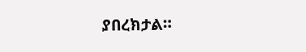ያበረክታል።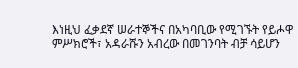እነዚህ ፈቃደኛ ሠራተኞችና በአካባቢው የሚገኙት የይሖዋ ምሥክሮች፣ አዳራሹን አብረው በመገንባት ብቻ ሳይሆን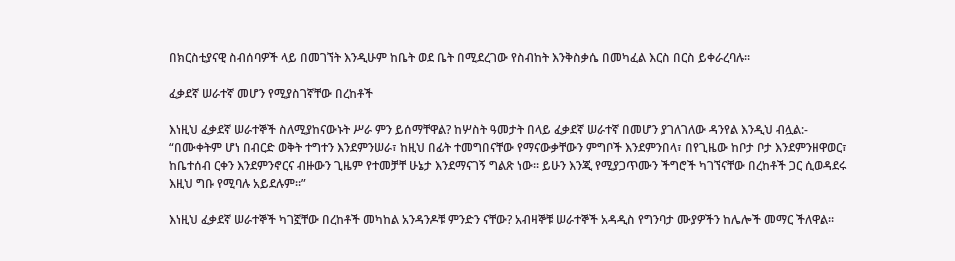በክርስቲያናዊ ስብሰባዎች ላይ በመገኘት እንዲሁም ከቤት ወደ ቤት በሚደረገው የስብከት እንቅስቃሴ በመካፈል እርስ በርስ ይቀራረባሉ።

ፈቃደኛ ሠራተኛ መሆን የሚያስገኛቸው በረከቶች

እነዚህ ፈቃደኛ ሠራተኞች ስለሚያከናውኑት ሥራ ምን ይሰማቸዋል? ከሦስት ዓመታት በላይ ፈቃደኛ ሠራተኛ በመሆን ያገለገለው ዳንየል እንዲህ ብሏል:- “በሙቀትም ሆነ በብርድ ወቅት ተግተን እንደምንሠራ፣ ከዚህ በፊት ተመግበናቸው የማናውቃቸውን ምግቦች እንደምንበላ፣ በየጊዜው ከቦታ ቦታ እንደምንዘዋወር፣ ከቤተሰብ ርቀን እንደምንኖርና ብዙውን ጊዜም የተመቻቸ ሁኔታ እንደማናገኝ ግልጽ ነው። ይሁን እንጂ የሚያጋጥሙን ችግሮች ካገኘናቸው በረከቶች ጋር ሲወዳደሩ እዚህ ግቡ የሚባሉ አይደሉም።”

እነዚህ ፈቃደኛ ሠራተኞች ካገኟቸው በረከቶች መካከል አንዳንዶቹ ምንድን ናቸው? አብዛኞቹ ሠራተኞች አዳዲስ የግንባታ ሙያዎችን ከሌሎች መማር ችለዋል።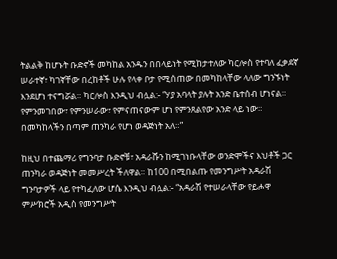ትልልቅ ከሆኑት ቡድኖች መካከል አንዱን በበላይነት የሚከታተለው ካርሎስ የተባለ ፈቃደኛ ሠራተኛ፣ ካገኛቸው በረከቶች ሁሉ የላቀ ቦታ የሚሰጠው በመካከላቸው ላለው ግንኙነት እንደሆነ ተናግሯል። ካርሎስ እንዲህ ብሏል:- “ሃያ አባላት ያሉት አንድ ቤተሰብ ሆነናል። የምንመገበው፣ የምንሠራው፣ የምናጠናውም ሆነ የምንጸልየው አንድ ላይ ነው። በመካከላችን በጣም ጠንካራ የሆነ ወዳጅነት አለ።”

ከዚህ በተጨማሪ የግንባታ ቡድኖቹ፣ አዳራሹን ከሚገነቡላቸው ወንድሞችና እህቶች ጋር ጠንካራ ወዳጅነት መመሥረት ችለዋል። ከ100 በሚበልጡ የመንግሥት አዳራሽ ግንባታዎች ላይ የተካፈለው ሆሴ እንዲህ ብሏል:- “አዳራሽ የተሠራላቸው የይሖዋ ምሥክሮች አዲስ የመንግሥት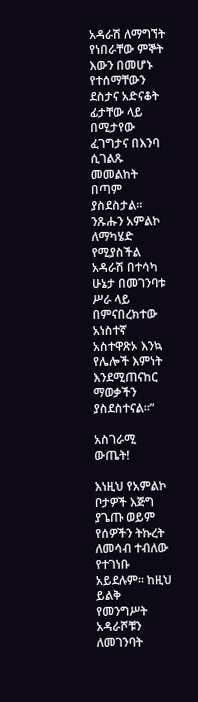አዳራሽ ለማግኘት የነበራቸው ምኞት እውን በመሆኑ የተሰማቸውን ደስታና አድናቆት ፊታቸው ላይ በሚታየው ፈገግታና በእንባ ሲገልጹ መመልከት በጣም ያስደስታል። ንጹሑን አምልኮ ለማካሄድ የሚያስችል አዳራሽ በተሳካ ሁኔታ በመገንባቱ ሥራ ላይ በምናበረክተው አነስተኛ አስተዋጽኦ እንኳ የሌሎች እምነት እንደሚጠናከር ማወቃችን ያስደስተናል።”

አስገራሚ ውጤት!

እነዚህ የአምልኮ ቦታዎች እጅግ ያጌጡ ወይም የሰዎችን ትኩረት ለመሳብ ተብለው የተገነቡ አይደሉም። ከዚህ ይልቅ የመንግሥት አዳራሾቹን ለመገንባት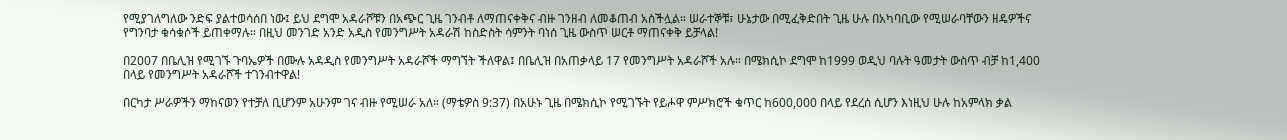የሚያገለግለው ንድፍ ያልተወሳሰበ ነው፤ ይህ ደግሞ አዳራሾቹን በአጭር ጊዜ ገንብቶ ለማጠናቀቅና ብዙ ገንዘብ ለመቆጠብ አስችሏል። ሠራተኞቹ፣ ሁኔታው በሚፈቅድበት ጊዜ ሁሉ በአካባቢው የሚሠራባቸውን ዘዴዎችና የግንባታ ቁሳቁሶች ይጠቀማሉ። በዚህ መንገድ አንድ አዲስ የመንግሥት አዳራሽ ከስድስት ሳምንት ባነሰ ጊዜ ውስጥ ሠርቶ ማጠናቀቅ ይቻላል!

በ2007 በቤሊዝ የሚገኙ ጉባኤዎች በሙሉ አዳዲስ የመንግሥት አዳራሾች ማግኘት ችለዋል፤ በቤሊዝ በአጠቃላይ 17 የመንግሥት አዳራሾች አሉ። በሜክሲኮ ደግሞ ከ1999 ወዲህ ባሉት ዓመታት ውስጥ ብቻ ከ1,400 በላይ የመንግሥት አዳራሾች ተገንብተዋል!

በርካታ ሥራዎችን ማከናወን የተቻለ ቢሆንም አሁንም ገና ብዙ የሚሠራ አለ። (ማቴዎስ 9:37) በአሁኑ ጊዜ በሜክሲኮ የሚገኙት የይሖዋ ምሥክሮች ቁጥር ከ600,000 በላይ የደረሰ ሲሆን እነዚህ ሁሉ ከአምላክ ቃል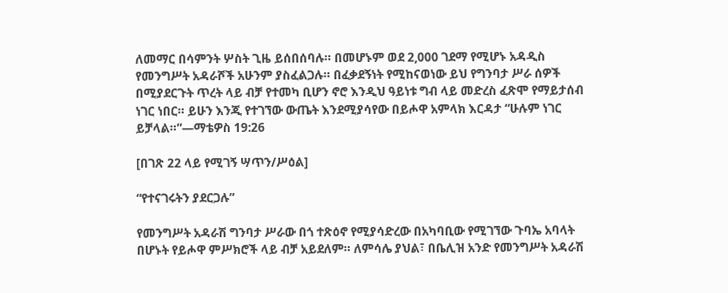ለመማር በሳምንት ሦስት ጊዜ ይሰበሰባሉ። በመሆኑም ወደ 2,000 ገደማ የሚሆኑ አዳዲስ የመንግሥት አዳራሾች አሁንም ያስፈልጋሉ። በፈቃደኝነት የሚከናወነው ይህ የግንባታ ሥራ ሰዎች በሚያደርጉት ጥረት ላይ ብቻ የተመካ ቢሆን ኖሮ እንዲህ ዓይነቱ ግብ ላይ መድረስ ፈጽሞ የማይታሰብ ነገር ነበር። ይሁን እንጂ የተገኘው ውጤት እንደሚያሳየው በይሖዋ አምላክ እርዳታ “ሁሉም ነገር ይቻላል።”—ማቴዎስ 19:26

[በገጽ 22 ላይ የሚገኝ ሣጥን/ሥዕል]

“የተናገሩትን ያደርጋሉ”

የመንግሥት አዳራሽ ግንባታ ሥራው በጎ ተጽዕኖ የሚያሳድረው በአካባቢው የሚገኘው ጉባኤ አባላት በሆኑት የይሖዋ ምሥክሮች ላይ ብቻ አይደለም። ለምሳሌ ያህል፣ በቤሊዝ አንድ የመንግሥት አዳራሽ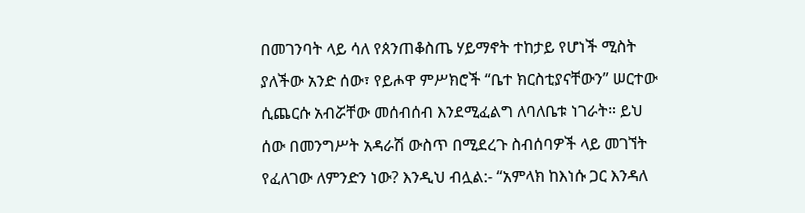በመገንባት ላይ ሳለ የጰንጠቆስጤ ሃይማኖት ተከታይ የሆነች ሚስት ያለችው አንድ ሰው፣ የይሖዋ ምሥክሮች “ቤተ ክርስቲያናቸውን” ሠርተው ሲጨርሱ አብሯቸው መሰብሰብ እንደሚፈልግ ለባለቤቱ ነገራት። ይህ ሰው በመንግሥት አዳራሽ ውስጥ በሚደረጉ ስብሰባዎች ላይ መገኘት የፈለገው ለምንድን ነው? እንዲህ ብሏል:- “አምላክ ከእነሱ ጋር እንዳለ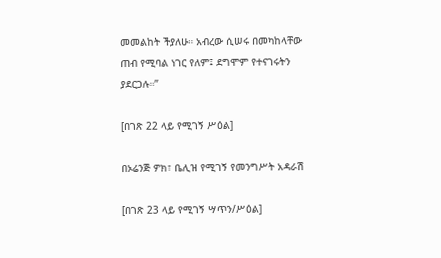መመልከት ችያለሁ። አብረው ሲሠሩ በመካከላቸው ጠብ የሚባል ነገር የለም፤ ደግሞም የተናገሩትን ያደርጋሉ።”

[በገጽ 22 ላይ የሚገኝ ሥዕል]

በኦሬንጅ ዎክ፣ ቤሊዝ የሚገኝ የመንግሥት አዳራሽ

[በገጽ 23 ላይ የሚገኝ ሣጥን/ሥዕል]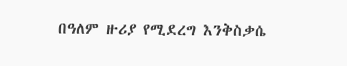በዓለም ዙሪያ የሚደረግ እንቅስቃሴ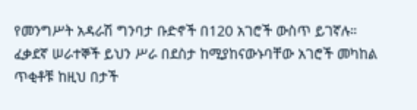የመንግሥት አዳራሽ ግንባታ ቡድኖች በ120 አገሮች ውስጥ ይገኛሉ። ፈቃደኛ ሠራተኞች ይህን ሥራ በደስታ ከሚያከናውኑባቸው አገሮች መካከል ጥቂቶቹ ከዚህ በታች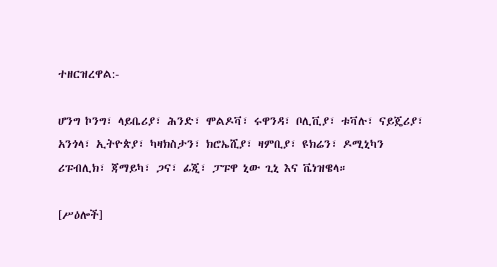ተዘርዝረዋል:-

ሆንግ ኮንግ፣ ላይቤሪያ፣ ሕንድ፣ ሞልዶቫ፣ ሩዋንዳ፣ ቦሊቪያ፣ ቱቫሉ፣ ናይጄሪያ፣ አንጎላ፣ ኢትዮጵያ፣ ካዛክስታን፣ ክሮኤሺያ፣ ዛምቢያ፣ ዩክሬን፣ ዶሚኒካን ሪፑብሊክ፣ ጃማይካ፣ ጋና፣ ፊጂ፣ ፓፑዋ ኒው ጊኒ እና ቬነዝዌላ።

[ሥዕሎች]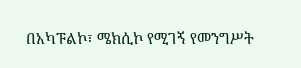በአካፑልኮ፣ ሜክሲኮ የሚገኝ የመንግሥት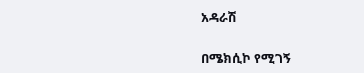አዳራሽ

በሜክሲኮ የሚገኝ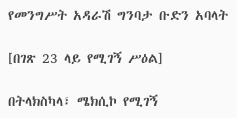የመንግሥት አዳራሽ ግንባታ ቡድን አባላት

[በገጽ 23 ላይ የሚገኝ ሥዕል]

በትላክስካላ፣ ሜክሲኮ የሚገኝ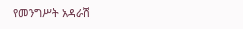የመንግሥት አዳራሽ